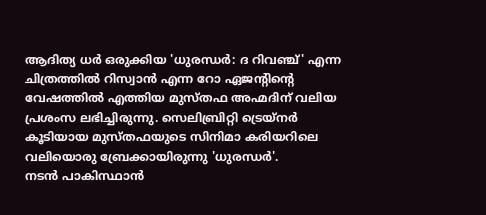ആദിത്യ ധർ ഒരുക്കിയ 'ധുരന്ധർ: ദ റിവഞ്ച്' എന്ന ചിത്രത്തിൽ റിസ്വാൻ എന്ന റോ ഏജന്റിന്റെ വേഷത്തിൽ എത്തിയ മുസ്തഫ അഹ്മദിന് വലിയ പ്രശംസ ലഭിച്ചിരുന്നു. സെലിബ്രിറ്റി ട്രെയ്നർ കൂടിയായ മുസ്തഫയുടെ സിനിമാ കരിയറിലെ വലിയൊരു ബ്രേക്കായിരുന്നു 'ധുരന്ധർ'.
നടൻ പാകിസ്ഥാൻ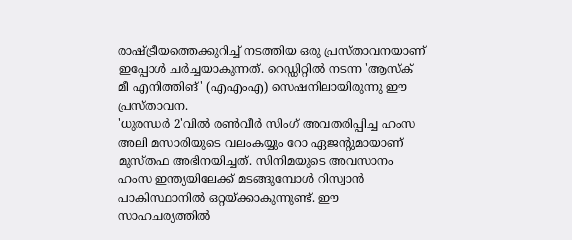രാഷ്ട്രീയത്തെക്കുറിച്ച് നടത്തിയ ഒരു പ്രസ്താവനയാണ് ഇപ്പോൾ ചർച്ചയാകുന്നത്. റെഡ്ഡിറ്റിൽ നടന്ന 'ആസ്ക് മീ എനിത്തിങ്' (എഎംഎ) സെഷനിലായിരുന്നു ഈ പ്രസ്താവന.
'ധുരന്ധർ 2'വിൽ രൺവീർ സിംഗ് അവതരിപ്പിച്ച ഹംസ അലി മസാരിയുടെ വലംകയ്യും റോ ഏജന്റുമായാണ് മുസ്തഫ അഭിനയിച്ചത്. സിനിമയുടെ അവസാനം ഹംസ ഇന്ത്യയിലേക്ക് മടങ്ങുമ്പോൾ റിസ്വാൻ പാകിസ്ഥാനിൽ ഒറ്റയ്ക്കാകുന്നുണ്ട്. ഈ സാഹചര്യത്തിൽ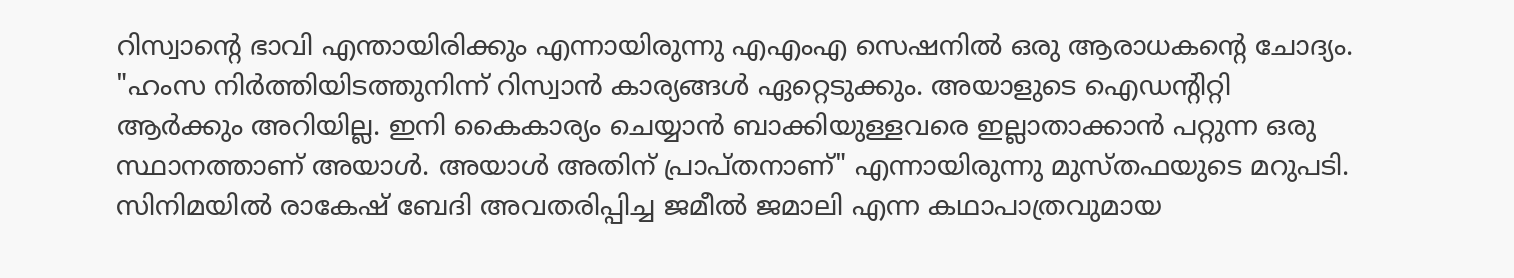റിസ്വാന്റെ ഭാവി എന്തായിരിക്കും എന്നായിരുന്നു എഎംഎ സെഷനിൽ ഒരു ആരാധകന്റെ ചോദ്യം. "ഹംസ നിർത്തിയിടത്തുനിന്ന് റിസ്വാൻ കാര്യങ്ങൾ ഏറ്റെടുക്കും. അയാളുടെ ഐഡന്റിറ്റി ആർക്കും അറിയില്ല. ഇനി കൈകാര്യം ചെയ്യാൻ ബാക്കിയുള്ളവരെ ഇല്ലാതാക്കാൻ പറ്റുന്ന ഒരു സ്ഥാനത്താണ് അയാൾ. അയാൾ അതിന് പ്രാപ്തനാണ്" എന്നായിരുന്നു മുസ്തഫയുടെ മറുപടി.
സിനിമയിൽ രാകേഷ് ബേദി അവതരിപ്പിച്ച ജമീൽ ജമാലി എന്ന കഥാപാത്രവുമായ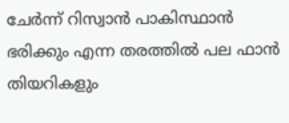ചേർന്ന് റിസ്വാൻ പാകിസ്ഥാൻ ഭരിക്കും എന്ന തരത്തിൽ പല ഫാൻ തിയറികളും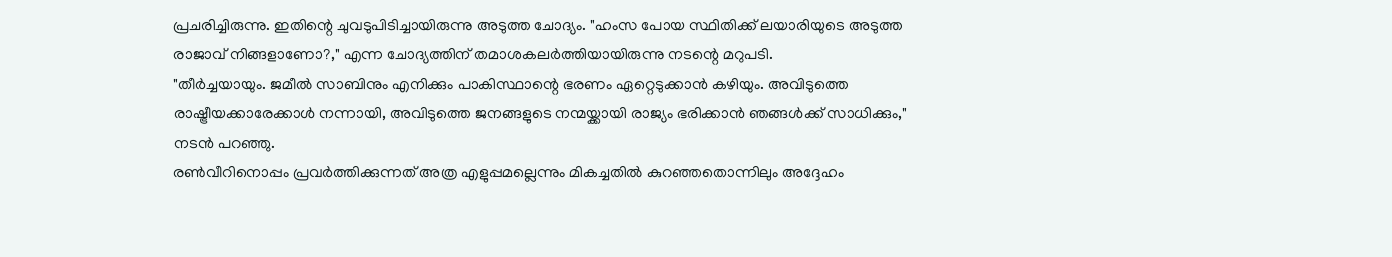പ്രചരിച്ചിരുന്നു. ഇതിന്റെ ചുവടുപിടിച്ചായിരുന്നു അടുത്ത ചോദ്യം. "ഹംസ പോയ സ്ഥിതിക്ക് ലയാരിയുടെ അടുത്ത രാജാവ് നിങ്ങളാണോ?," എന്ന ചോദ്യത്തിന് തമാശകലർത്തിയായിരുന്നു നടന്റെ മറുപടി.
"തീർച്ചയായും. ജമീൽ സാബിനും എനിക്കും പാകിസ്ഥാന്റെ ഭരണം ഏറ്റെടുക്കാൻ കഴിയും. അവിടുത്തെ രാഷ്ട്രീയക്കാരേക്കാൾ നന്നായി, അവിടുത്തെ ജനങ്ങളുടെ നന്മയ്ക്കായി രാജ്യം ഭരിക്കാൻ ഞങ്ങൾക്ക് സാധിക്കും," നടൻ പറഞ്ഞു.
രൺവീറിനൊപ്പം പ്രവർത്തിക്കുന്നത് അത്ര എളുപ്പമല്ലെന്നും മികച്ചതിൽ കുറഞ്ഞതൊന്നിലും അദ്ദേഹം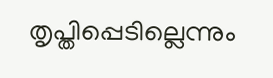തൃപ്തിപ്പെടില്ലെന്നും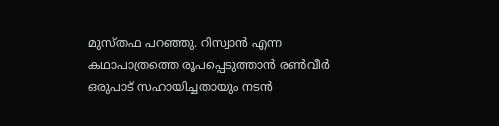മുസ്തഫ പറഞ്ഞു. റിസ്വാൻ എന്ന കഥാപാത്രത്തെ രൂപപ്പെടുത്താൻ രൺവീർ ഒരുപാട് സഹായിച്ചതായും നടൻ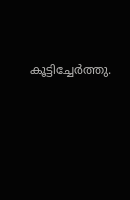കൂട്ടിച്ചേർത്തു.